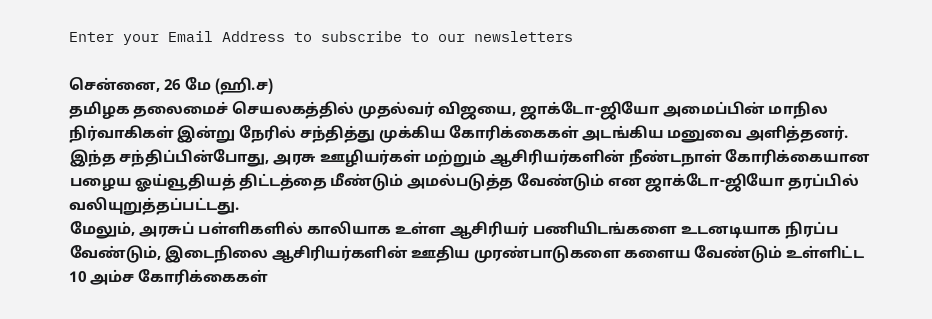Enter your Email Address to subscribe to our newsletters

சென்னை, 26 மே (ஹி.ச)
தமிழக தலைமைச் செயலகத்தில் முதல்வர் விஜயை, ஜாக்டோ-ஜியோ அமைப்பின் மாநில நிர்வாகிகள் இன்று நேரில் சந்தித்து முக்கிய கோரிக்கைகள் அடங்கிய மனுவை அளித்தனர்.
இந்த சந்திப்பின்போது, அரசு ஊழியர்கள் மற்றும் ஆசிரியர்களின் நீண்டநாள் கோரிக்கையான பழைய ஓய்வூதியத் திட்டத்தை மீண்டும் அமல்படுத்த வேண்டும் என ஜாக்டோ-ஜியோ தரப்பில் வலியுறுத்தப்பட்டது.
மேலும், அரசுப் பள்ளிகளில் காலியாக உள்ள ஆசிரியர் பணியிடங்களை உடனடியாக நிரப்ப வேண்டும், இடைநிலை ஆசிரியர்களின் ஊதிய முரண்பாடுகளை களைய வேண்டும் உள்ளிட்ட 10 அம்ச கோரிக்கைகள்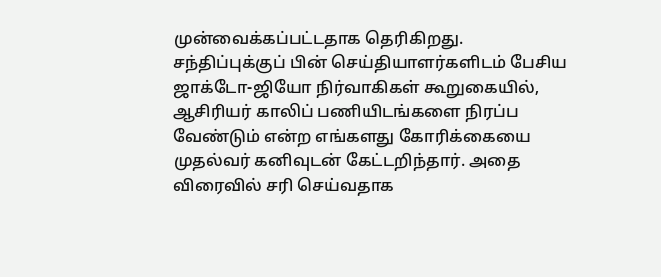முன்வைக்கப்பட்டதாக தெரிகிறது.
சந்திப்புக்குப் பின் செய்தியாளர்களிடம் பேசிய ஜாக்டோ-ஜியோ நிர்வாகிகள் கூறுகையில்,
ஆசிரியர் காலிப் பணியிடங்களை நிரப்ப வேண்டும் என்ற எங்களது கோரிக்கையை முதல்வர் கனிவுடன் கேட்டறிந்தார். அதை விரைவில் சரி செய்வதாக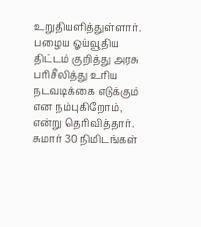உறுதியளித்துள்ளார். பழைய ஓய்வூதிய திட்டம் குறித்து அரசு பரிசீலித்து உரிய நடவடிக்கை எடுக்கும் என நம்புகிறோம், என்று தெரிவித்தார்.
சுமார் 30 நிமிடங்கள்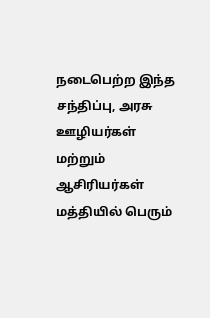நடைபெற்ற இந்த சந்திப்பு, அரசு ஊழியர்கள் மற்றும் ஆசிரியர்கள் மத்தியில் பெரும்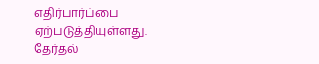எதிர்பார்ப்பை ஏற்படுத்தியுள்ளது.
தேர்தல்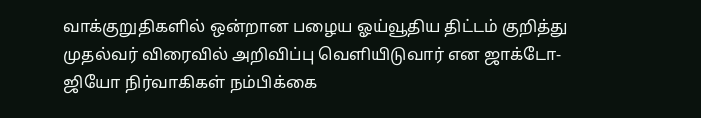வாக்குறுதிகளில் ஒன்றான பழைய ஓய்வூதிய திட்டம் குறித்து முதல்வர் விரைவில் அறிவிப்பு வெளியிடுவார் என ஜாக்டோ-ஜியோ நிர்வாகிகள் நம்பிக்கை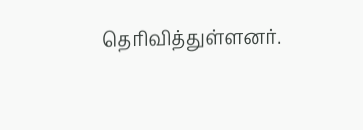தெரிவித்துள்ளனர்.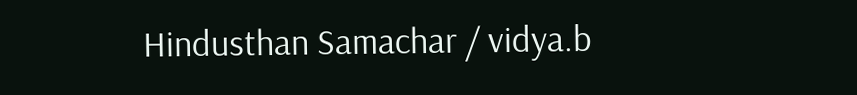Hindusthan Samachar / vidya.b